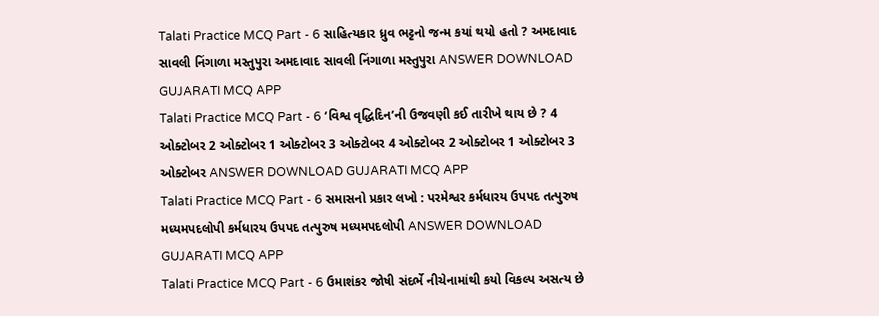Talati Practice MCQ Part - 6 સાહિત્યકાર ધ્રુવ ભટ્ટનો જન્મ કયાં થયો હતો ? અમદાવાદ સાવલી નિંગાળા મસ્તુપુરા અમદાવાદ સાવલી નિંગાળા મસ્તુપુરા ANSWER DOWNLOAD GUJARATI MCQ APP
Talati Practice MCQ Part - 6 ‘વિશ્વ વૃદ્ધિદિન’ની ઉજવણી કઈ તારીખે થાય છે ? 4 ઓક્ટોબર 2 ઓક્ટોબર 1 ઓક્ટોબર 3 ઓક્ટોબર 4 ઓક્ટોબર 2 ઓક્ટોબર 1 ઓક્ટોબર 3 ઓક્ટોબર ANSWER DOWNLOAD GUJARATI MCQ APP
Talati Practice MCQ Part - 6 સમાસનો પ્રકાર લખો : પરમેશ્વર કર્મધારય ઉપપદ તત્પુરુષ મધ્યમપદલોપી કર્મધારય ઉપપદ તત્પુરુષ મધ્યમપદલોપી ANSWER DOWNLOAD GUJARATI MCQ APP
Talati Practice MCQ Part - 6 ઉમાશંકર જોષી સંદર્ભે નીચેનામાંથી કયો વિકલ્પ અસત્ય છે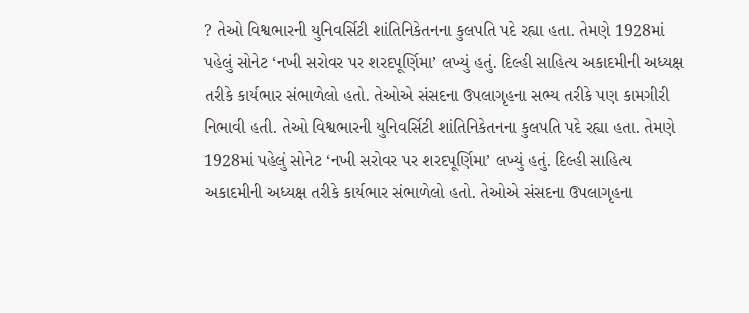? તેઓ વિશ્વભારની યુનિવર્સિટી શાંતિનિકેતનના કુલપતિ પદે રહ્યા હતા. તેમણે 1928માં પહેલું સોનેટ ‘નખી સરોવર પર શરદપૂર્ણિમા’ લખ્યું હતું. દિલ્હી સાહિત્ય અકાદમીની અધ્યક્ષ તરીકે કાર્યભાર સંભાળેલો હતો. તેઓએ સંસદના ઉપલાગૃહના સભ્ય તરીકે પણ કામગીરી નિભાવી હતી. તેઓ વિશ્વભારની યુનિવર્સિટી શાંતિનિકેતનના કુલપતિ પદે રહ્યા હતા. તેમણે 1928માં પહેલું સોનેટ ‘નખી સરોવર પર શરદપૂર્ણિમા’ લખ્યું હતું. દિલ્હી સાહિત્ય અકાદમીની અધ્યક્ષ તરીકે કાર્યભાર સંભાળેલો હતો. તેઓએ સંસદના ઉપલાગૃહના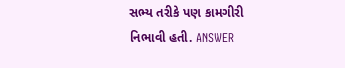સભ્ય તરીકે પણ કામગીરી નિભાવી હતી. ANSWER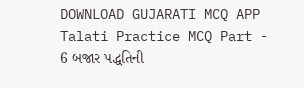DOWNLOAD GUJARATI MCQ APP
Talati Practice MCQ Part - 6 બજાર પદ્ધતિની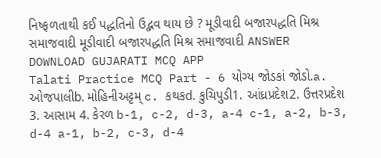નિષ્ફળતાથી કઈ પદ્ધતિનો ઉદ્ભવ થાય છે ? મૂડીવાદી બજારપદ્ધતિ મિશ્ર સમાજવાદી મૂડીવાદી બજારપદ્ધતિ મિશ્ર સમાજવાદી ANSWER DOWNLOAD GUJARATI MCQ APP
Talati Practice MCQ Part - 6 યોગ્ય જોડકાં જોડો.a. ઓજપાલીb. મોહિનીઅટ્ટમ્ c. કથકd. કુચિપુડી1. આંધ્રપ્રદેશ2. ઉત્તરપ્રદેશ 3. આસામ 4. કેરળ b-1, c-2, d-3, a-4 c-1, a-2, b-3, d-4 a-1, b-2, c-3, d-4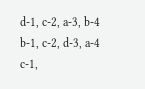d-1, c-2, a-3, b-4 b-1, c-2, d-3, a-4 c-1,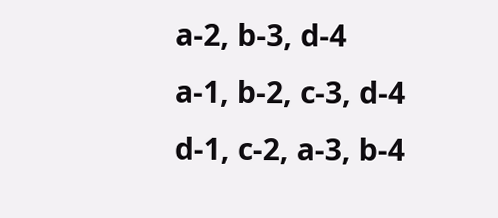a-2, b-3, d-4 a-1, b-2, c-3, d-4 d-1, c-2, a-3, b-4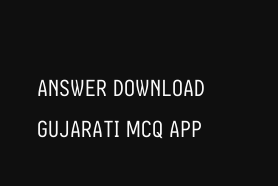ANSWER DOWNLOAD GUJARATI MCQ APP